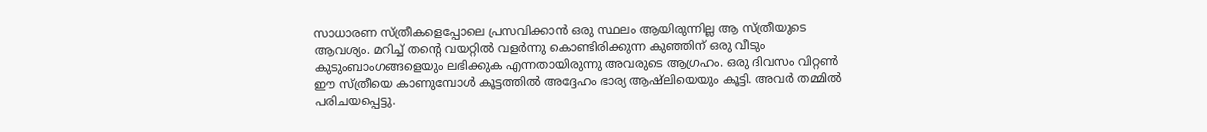സാധാരണ സ്ത്രീകളെപ്പോലെ പ്രസവിക്കാൻ ഒരു സ്ഥലം ആയിരുന്നില്ല ആ സ്ത്രീയുടെ ആവശ്യം. മറിച്ച് തന്റെ വയറ്റിൽ വളർന്നു കൊണ്ടിരിക്കുന്ന കുഞ്ഞിന് ഒരു വീടും കുടുംബാംഗങ്ങളെയും ലഭിക്കുക എന്നതായിരുന്നു അവരുടെ ആഗ്രഹം. ഒരു ദിവസം വിറ്റൺ ഈ സ്ത്രീയെ കാണുമ്പോൾ കൂട്ടത്തിൽ അദ്ദേഹം ഭാര്യ ആഷ്ലിയെയും കൂട്ടി. അവർ തമ്മിൽ പരിചയപ്പെട്ടു.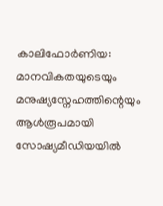കാലിഫോർണിയ: മാനവികതയുടെയും മനുഷ്യസ്നേഹത്തിന്റെയും ആൾരൂപമായി സോഷ്യമീഡിയയിൽ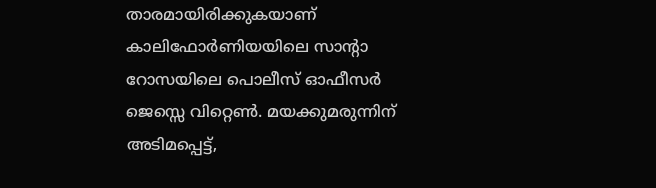താരമായിരിക്കുകയാണ് കാലിഫോർണിയയിലെ സാന്റാ റോസയിലെ പൊലീസ് ഓഫീസർ ജെസ്സെ വിറ്റെൺ. മയക്കുമരുന്നിന് അടിമപ്പെട്ട്,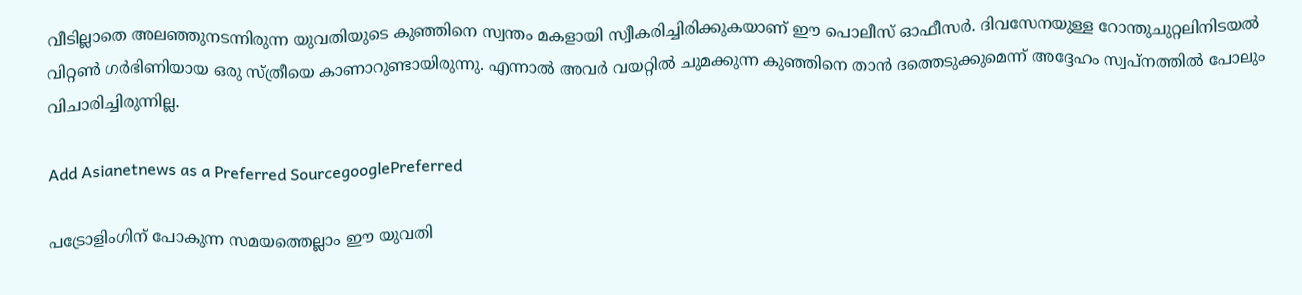വീടില്ലാതെ അലഞ്ഞുനടന്നിരുന്ന യുവതിയുടെ കുഞ്ഞിനെ സ്വന്തം മകളായി സ്വീകരിച്ചിരിക്കുകയാണ് ഈ പൊലീസ് ഓഫീസർ. ദിവസേനയുള്ള റോന്തുചുറ്റലിനിടയൽ വിറ്റൺ ഗർഭിണിയായ ഒരു സ്ത്രീയെ കാണാറുണ്ടായിരുന്നു. എന്നാൽ അവർ വയറ്റിൽ‌ ചുമക്കുന്ന കു‍ഞ്ഞിനെ താൻ ദത്തെടുക്കുമെന്ന് അദ്ദേഹം സ്വപ്നത്തിൽ പോലും വിചാരിച്ചിരുന്നില്ല.

Add Asianetnews as a Preferred SourcegooglePreferred

പട്രോളിംഗിന് പോകുന്ന സമയത്തെല്ലാം ഈ യുവതി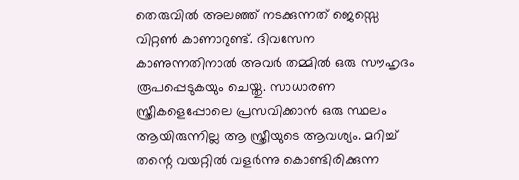തെരുവിൽ‌ അലഞ്ഞ് നടക്കുന്നത് ജെസ്സെ വിറ്റൺ കാണാറുണ്ട്. ദിവസേന കാണുന്നതിനാൽ അവർ തമ്മിൽ ഒരു സൗഹൃദം രൂപപ്പെടുകയും ചെയ്തു. സാധാരണ സ്ത്രീകളെപ്പോലെ പ്രസവിക്കാൻ ഒരു സ്ഥലം ആയിരുന്നില്ല ആ സ്ത്രീയുടെ ആവശ്യം. മറിച്ച് തന്റെ വയറ്റിൽ വളർന്നു കൊണ്ടിരിക്കുന്ന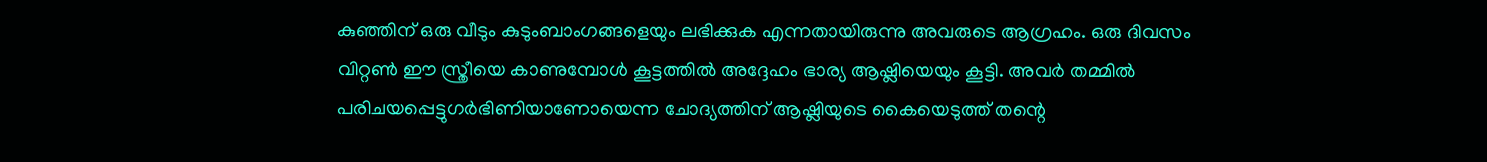കുഞ്ഞിന് ഒരു വീടും കുടുംബാംഗങ്ങളെയും ലഭിക്കുക എന്നതായിരുന്നു അവരുടെ ആഗ്രഹം. ഒരു ദിവസം വിറ്റൺ ഈ സ്ത്രീയെ കാണുമ്പോൾ കൂട്ടത്തിൽ അദ്ദേഹം ഭാര്യ ആഷ്ലിയെയും കൂട്ടി. അവർ തമ്മിൽ പരിചയപ്പെട്ടുഗർഭിണിയാണോയെന്ന ചോദ്യത്തിന് ആഷ്ലിയുടെ കൈയെടുത്ത് തന്റെ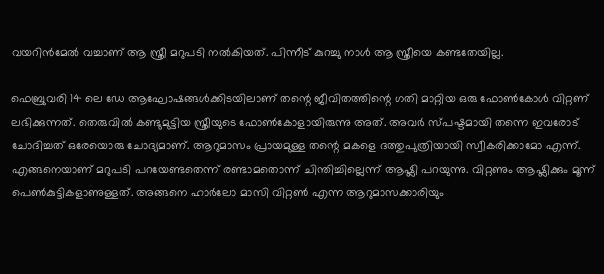വയറിൻമേൽ‌ വച്ചാണ് ആ സ്ത്രീ മറുപടി നൽകിയത്. പിന്നീട് കുറച്ചു നാൾ ആ സ്ത്രീയെ കണ്ടതേയില്ല.

ഫെബ്രുവരി 14 ലെ ഡേ ആഘോഷങ്ങൾക്കിടയിലാണ് തന്റെ ജീവിതത്തിന്റെ ഗതി മാറ്റിയ ഒരു ഫോൺകോൾ വിറ്റണ് ലഭിക്കുന്നത്. തെരുവിൽ‌ കണ്ടുമുട്ടിയ സ്ത്രീയുടെ ഫോൺകോളായിരുന്നു അത്. അവർ സ്പഷ്ടമായി തന്നെ ഇവരോട് ചോദിച്ചത് ഒരേയൊരു ചോദ്യമാണ്. ആറുമാസം പ്രായമുള്ള തന്റെ മകളെ ദത്തുപുത്രിയായി സ്വീകരിക്കാമോ എന്ന്. എങ്ങനെയാണ് മറുപടി പറയേണ്ടതെന്ന് രണ്ടാമതൊന്ന് ചിന്തിച്ചില്ലെന്ന് ആഷ്ലി പറയുന്നു. വിറ്റണും ആഷ്ലിക്കും മൂന്ന് പെൺകുട്ടികളാണുള്ളത്. അങ്ങനെ ഹാർലോ മാസി വിറ്റൺ എന്ന ആറുമാസക്കാരിയും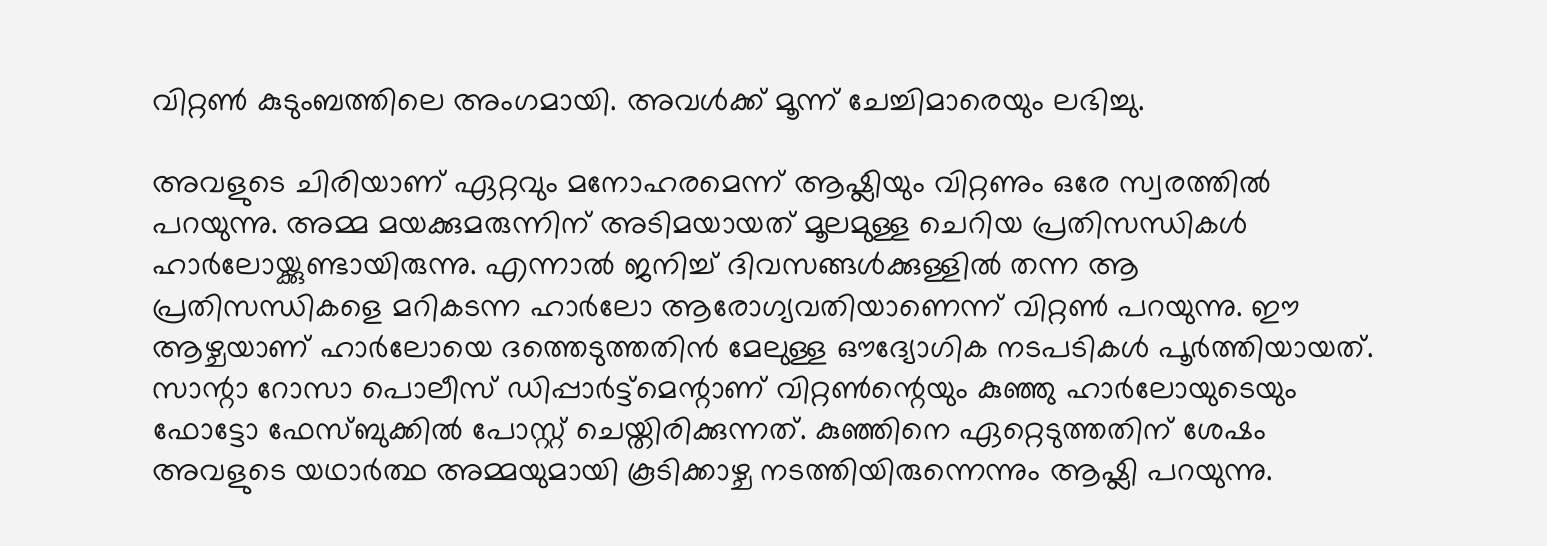വിറ്റൺ കുടുംബത്തിലെ അംഗമായി. അവൾക്ക് മൂന്ന് ചേച്ചിമാരെയും ലഭിച്ചു.

അവളുടെ ചിരിയാണ് ഏറ്റവും മനോഹരമെന്ന് ആഷ്ലിയും വിറ്റണും ഒരേ സ്വരത്തിൽ പറയുന്നു. അമ്മ മയക്കുമരുന്നിന് അടിമയായത് മൂലമുള്ള ചെറിയ പ്രതിസന്ധികൾ ഹാർലോയ്ക്കുണ്ടായിരുന്നു. എന്നാൽ ജനിച്ച് ദിവസങ്ങൾക്കുള്ളിൽ തന്ന ആ പ്രതിസന്ധികളെ മറികടന്ന ഹാർലോ ആരോഗ്യവതിയാണെന്ന് വിറ്റൺ പറയുന്നു. ഈ ആഴ്ചയാണ് ഹാർലോയെ ദത്തെടുത്തതിൻ മേലുള്ള ഔദ്യോഗിക നടപടികൾ പൂർത്തിയായത്. സാന്റാ റോസാ പൊലീസ് ഡിപ്പാർട്ട്മെന്റാണ് വിറ്റൺ‌ന്റെയും കുഞ്ഞു ഹാർലോയുടെയും ഫോട്ടോ ഫേസ്ബുക്കിൽ പോസ്റ്റ് ചെയ്തിരിക്കുന്നത്. കുഞ്ഞിനെ ഏറ്റെടുത്തതിന് ശേഷം അവളുടെ യഥാർത്ഥ അമ്മയുമായി കൂടിക്കാഴ്ച നടത്തിയിരുന്നെന്നും ആഷ്ലി പറയുന്നു.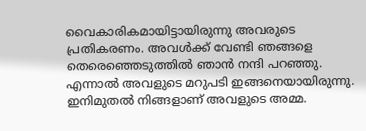വൈകാരികമായിട്ടായിരുന്നു അവരുടെ പ്രതികരണം. അവൾക്ക് വേണ്ടി ‍ഞങ്ങളെ തെരെഞ്ഞെടുത്തിൽ ഞാ‌ൻ നന്ദി പറഞ്ഞു. എന്നാൽ അവളുടെ മറുപടി ഇങ്ങനെയായിരുന്നു. ഇനിമുതൽ നിങ്ങളാണ് അവളുടെ അമ്മ.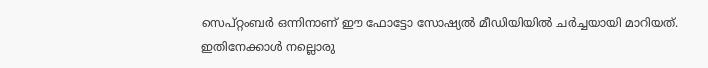സെപ്റ്റംബർ ഒന്നിനാണ് ഈ ഫോട്ടോ സോഷ്യൽ മീഡിയിയിൽ ചർച്ചയായി മാറിയത്. ഇതിനേക്കാൾ നല്ലൊരു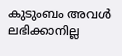കുടുംബം അവൾ ലഭിക്കാനില്ല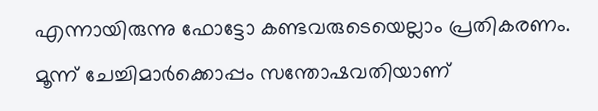എന്നായിരുന്നു ഫോട്ടോ കണ്ടവരുടെയെല്ലാം പ്രതികരണം. മൂന്ന് ചേച്ചിമാർക്കൊപ്പം സന്തോഷവതിയാണ്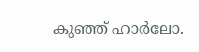കു‍ഞ്ഞ് ഹാർലോ.